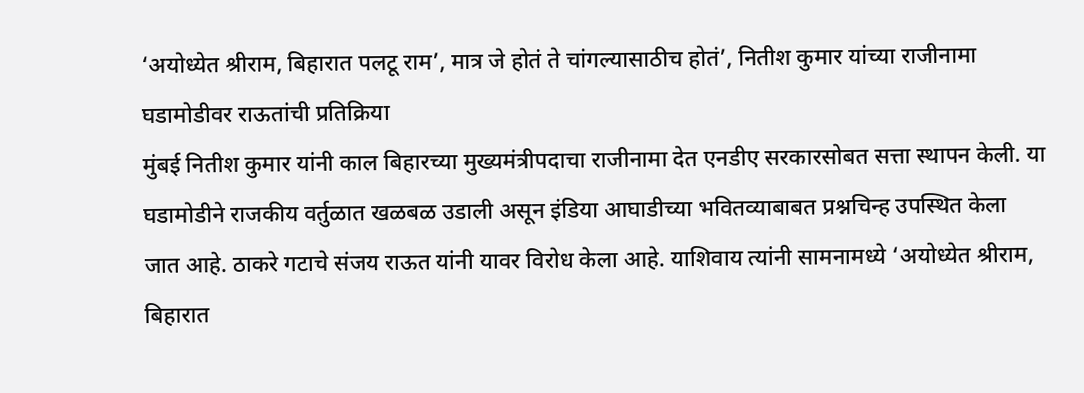‘अयोध्येत श्रीराम, बिहारात पलटू राम’, मात्र जे होतं ते चांगल्यासाठीच होतं’, नितीश कुमार यांच्या राजीनामा घडामोडीवर राऊतांची प्रतिक्रिया
मुंबई नितीश कुमार यांनी काल बिहारच्या मुख्यमंत्रीपदाचा राजीनामा देत एनडीए सरकारसोबत सत्ता स्थापन केली. या घडामोडीने राजकीय वर्तुळात खळबळ उडाली असून इंडिया आघाडीच्या भवितव्याबाबत प्रश्नचिन्ह उपस्थित केला जात आहे. ठाकरे गटाचे संजय राऊत यांनी यावर विरोध केला आहे. याशिवाय त्यांनी सामनामध्ये ‘अयोध्येत श्रीराम, बिहारात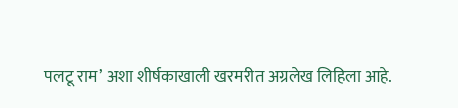पलटू राम’ अशा शीर्षकाखाली खरमरीत अग्रलेख लिहिला आहे.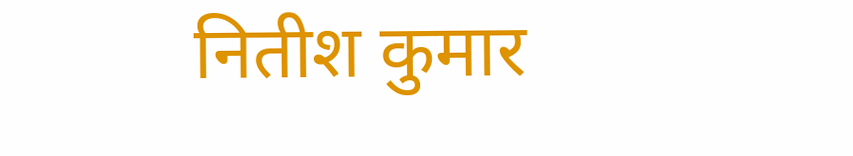नितीश कुमार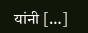यांनी […]